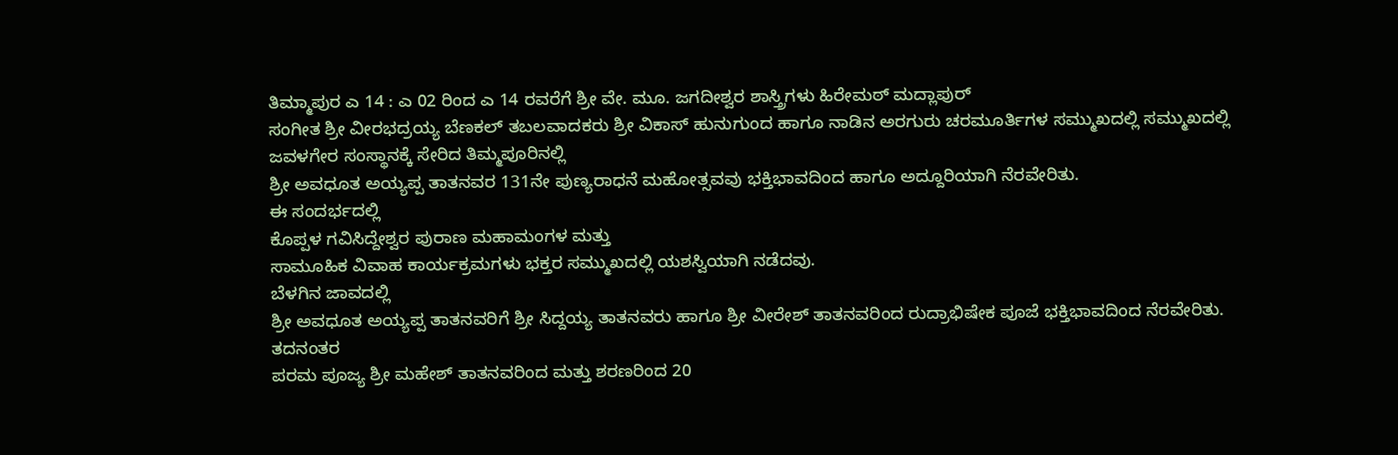ತಿಮ್ಮಾಪುರ ಎ 14 : ಎ 02 ರಿಂದ ಎ 14 ರವರೆಗೆ ಶ್ರೀ ವೇ. ಮೂ. ಜಗದೀಶ್ವರ ಶಾಸ್ತ್ರಿಗಳು ಹಿರೇಮಠ್ ಮದ್ಲಾಪುರ್
ಸಂಗೀತ ಶ್ರೀ ವೀರಭದ್ರಯ್ಯ ಬೆಣಕಲ್ ತಬಲವಾದಕರು ಶ್ರೀ ವಿಕಾಸ್ ಹುನುಗುಂದ ಹಾಗೂ ನಾಡಿನ ಅರಗುರು ಚರಮೂರ್ತಿಗಳ ಸಮ್ಮುಖದಲ್ಲಿ ಸಮ್ಮುಖದಲ್ಲಿ
ಜವಳಗೇರ ಸಂಸ್ಥಾನಕ್ಕೆ ಸೇರಿದ ತಿಮ್ಮಪೂರಿನಲ್ಲಿ
ಶ್ರೀ ಅವಧೂತ ಅಯ್ಯಪ್ಪ ತಾತನವರ 131ನೇ ಪುಣ್ಯರಾಧನೆ ಮಹೋತ್ಸವವು ಭಕ್ತಿಭಾವದಿಂದ ಹಾಗೂ ಅದ್ದೂರಿಯಾಗಿ ನೆರವೇರಿತು.
ಈ ಸಂದರ್ಭದಲ್ಲಿ
ಕೊಪ್ಪಳ ಗವಿಸಿದ್ದೇಶ್ವರ ಪುರಾಣ ಮಹಾಮಂಗಳ ಮತ್ತು
ಸಾಮೂಹಿಕ ವಿವಾಹ ಕಾರ್ಯಕ್ರಮಗಳು ಭಕ್ತರ ಸಮ್ಮುಖದಲ್ಲಿ ಯಶಸ್ವಿಯಾಗಿ ನಡೆದವು.
ಬೆಳಗಿನ ಜಾವದಲ್ಲಿ
ಶ್ರೀ ಅವಧೂತ ಅಯ್ಯಪ್ಪ ತಾತನವರಿಗೆ ಶ್ರೀ ಸಿದ್ದಯ್ಯ ತಾತನವರು ಹಾಗೂ ಶ್ರೀ ವೀರೇಶ್ ತಾತನವರಿಂದ ರುದ್ರಾಭಿಷೇಕ ಪೂಜೆ ಭಕ್ತಿಭಾವದಿಂದ ನೆರವೇರಿತು.
ತದನಂತರ
ಪರಮ ಪೂಜ್ಯ ಶ್ರೀ ಮಹೇಶ್ ತಾತನವರಿಂದ ಮತ್ತು ಶರಣರಿಂದ 20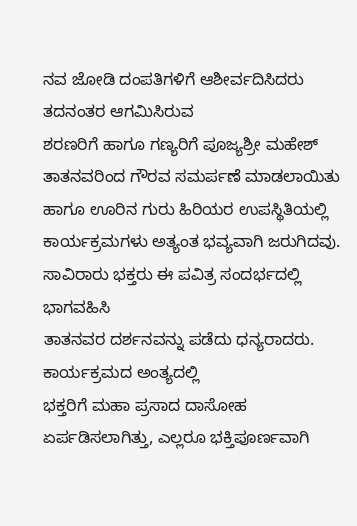ನವ ಜೋಡಿ ದಂಪತಿಗಳಿಗೆ ಆಶೀರ್ವದಿಸಿದರು ತದನಂತರ ಆಗಮಿಸಿರುವ
ಶರಣರಿಗೆ ಹಾಗೂ ಗಣ್ಯರಿಗೆ ಪೂಜ್ಯಶ್ರೀ ಮಹೇಶ್ ತಾತನವರಿಂದ ಗೌರವ ಸಮರ್ಪಣೆ ಮಾಡಲಾಯಿತು ಹಾಗೂ ಊರಿನ ಗುರು ಹಿರಿಯರ ಉಪಸ್ಥಿತಿಯಲ್ಲಿ ಕಾರ್ಯಕ್ರಮಗಳು ಅತ್ಯಂತ ಭವ್ಯವಾಗಿ ಜರುಗಿದವು.
ಸಾವಿರಾರು ಭಕ್ತರು ಈ ಪವಿತ್ರ ಸಂದರ್ಭದಲ್ಲಿ ಭಾಗವಹಿಸಿ
ತಾತನವರ ದರ್ಶನವನ್ನು ಪಡೆದು ಧನ್ಯರಾದರು.
ಕಾರ್ಯಕ್ರಮದ ಅಂತ್ಯದಲ್ಲಿ
ಭಕ್ತರಿಗೆ ಮಹಾ ಪ್ರಸಾದ ದಾಸೋಹ ಏರ್ಪಡಿಸಲಾಗಿತ್ತು, ಎಲ್ಲರೂ ಭಕ್ತಿಪೂರ್ಣವಾಗಿ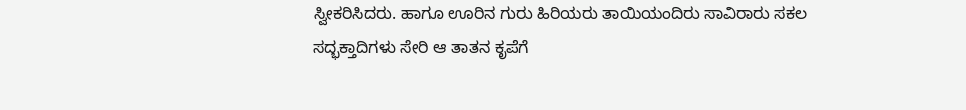ಸ್ವೀಕರಿಸಿದರು. ಹಾಗೂ ಊರಿನ ಗುರು ಹಿರಿಯರು ತಾಯಿಯಂದಿರು ಸಾವಿರಾರು ಸಕಲ ಸದ್ಭಕ್ತಾದಿಗಳು ಸೇರಿ ಆ ತಾತನ ಕೃಪೆಗೆ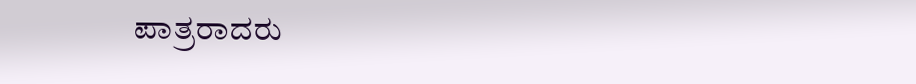ಪಾತ್ರರಾದರು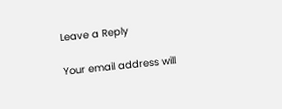Leave a Reply

Your email address will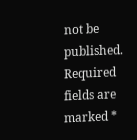not be published. Required fields are marked *